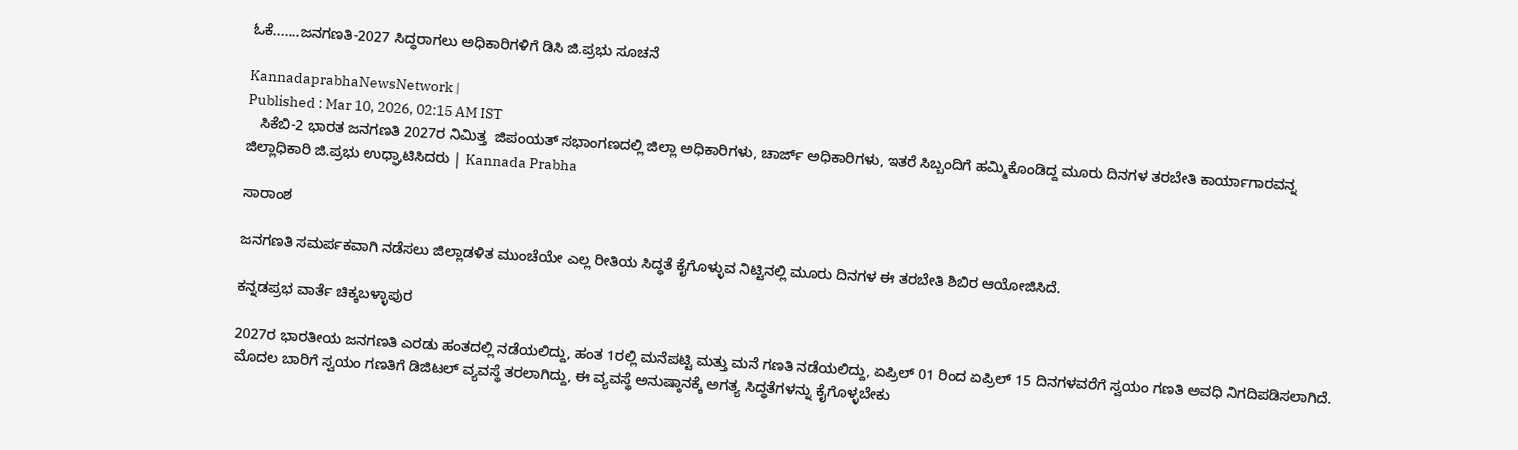ಓಕೆ.......ಜನಗಣತಿ-2027 ಸಿದ್ಧರಾಗಲು ಅಧಿಕಾರಿಗಳಿಗೆ ಡಿಸಿ ಜಿ.ಪ್ರಭು ಸೂಚನೆ

KannadaprabhaNewsNetwork |
Published : Mar 10, 2026, 02:15 AM IST
   ಸಿಕೆಬಿ-2 ಭಾರತ ಜನಗಣತಿ 2027ರ ನಿಮಿತ್ತ  ಜಿಪಂಯತ್ ಸಭಾಂಗಣದಲ್ಲಿ ಜಿಲ್ಲಾ ಅಧಿಕಾರಿಗಳು, ಚಾರ್ಜ್ ಅಧಿಕಾರಿಗಳು, ಇತರೆ ಸಿಬ್ಬಂದಿಗೆ ಹಮ್ಮಿಕೊಂಡಿದ್ದ ಮೂರು ದಿನಗಳ ತರಬೇತಿ ಕಾರ್ಯಾಗಾರವನ್ನ ಜಿಲ್ಲಾಧಿಕಾರಿ ಜಿ.ಪ್ರಭು ಉಧ್ಘಾಟಿಸಿದರು | Kannada Prabha

ಸಾರಾಂಶ

ಜನಗಣತಿ ಸಮರ್ಪಕವಾಗಿ ನಡೆಸಲು ಜಿಲ್ಲಾಡಳಿತ ಮುಂಚೆಯೇ ಎಲ್ಲ ರೀತಿಯ ಸಿದ್ಧತೆ ಕೈಗೊಳ್ಳುವ ನಿಟ್ಟಿನಲ್ಲಿ ಮೂರು ದಿನಗಳ ಈ ತರಬೇತಿ ಶಿಬಿರ ಆಯೋಜಿಸಿದೆ.

ಕನ್ನಡಪ್ರಭ ವಾರ್ತೆ ಚಿಕ್ಕಬಳ್ಳಾಪುರ

2027ರ ಭಾರತೀಯ ಜನಗಣತಿ ಎರಡು ಹಂತದಲ್ಲಿ ನಡೆಯಲಿದ್ದು, ಹಂತ 1ರಲ್ಲಿ ಮನೆಪಟ್ಟಿ ಮತ್ತು ಮನೆ ಗಣತಿ ನಡೆಯಲಿದ್ದು, ಏಪ್ರಿಲ್ 01 ರಿಂದ ಏಪ್ರಿಲ್ 15 ದಿನಗಳವರೆಗೆ ಸ್ವಯಂ ಗಣತಿ ಅವಧಿ ನಿಗದಿಪಡಿಸಲಾಗಿದೆ. ಮೊದಲ ಬಾರಿಗೆ ಸ್ವಯಂ ಗಣತಿಗೆ ಡಿಜಿಟಲ್ ವ್ಯವಸ್ಥೆ ತರಲಾಗಿದ್ದು, ಈ ವ್ಯವಸ್ಥೆ ಅನುಷ್ಠಾನಕ್ಕೆ ಅಗತ್ಯ ಸಿದ್ಧತೆಗಳನ್ನು ಕೈಗೊಳ್ಳಬೇಕು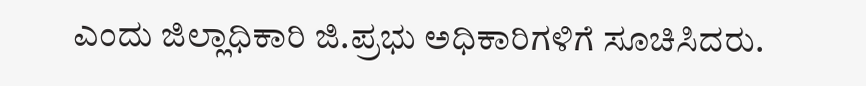ಎಂದು ಜಿಲ್ಲಾಧಿಕಾರಿ ಜಿ.ಪ್ರಭು ಅಧಿಕಾರಿಗಳಿಗೆ ಸೂಚಿಸಿದರು.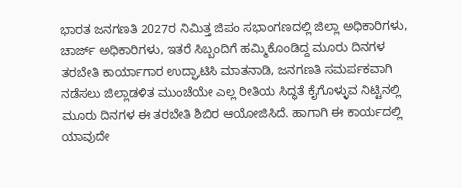ಭಾರತ ಜನಗಣತಿ 2027ರ ನಿಮಿತ್ತ ಜಿಪಂ ಸಭಾಂಗಣದಲ್ಲಿ ಜಿಲ್ಲಾ ಅಧಿಕಾರಿಗಳು, ಚಾರ್ಜ್ ಅಧಿಕಾರಿಗಳು, ಇತರೆ ಸಿಬ್ಬಂದಿಗೆ ಹಮ್ಮಿಕೊಂಡಿದ್ದ ಮೂರು ದಿನಗಳ ತರಬೇತಿ ಕಾರ್ಯಾಗಾರ ಉದ್ಘಾಟಿಸಿ ಮಾತನಾಡಿ, ಜನಗಣತಿ ಸಮರ್ಪಕವಾಗಿ ನಡೆಸಲು ಜಿಲ್ಲಾಡಳಿತ ಮುಂಚೆಯೇ ಎಲ್ಲ ರೀತಿಯ ಸಿದ್ಧತೆ ಕೈಗೊಳ್ಳುವ ನಿಟ್ಟಿನಲ್ಲಿ ಮೂರು ದಿನಗಳ ಈ ತರಬೇತಿ ಶಿಬಿರ ಆಯೋಜಿಸಿದೆ. ಹಾಗಾಗಿ ಈ ಕಾರ್ಯದಲ್ಲಿ ಯಾವುದೇ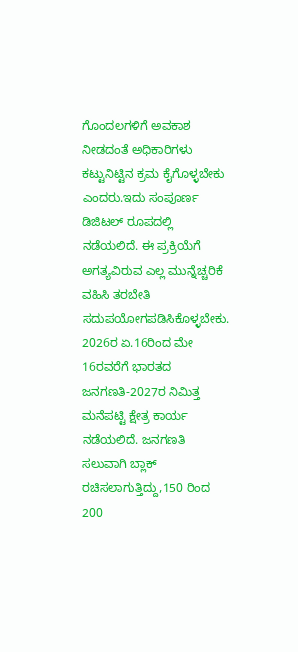ಗೊಂದಲಗಳಿಗೆ ಅವಕಾಶ ನೀಡದಂತೆ ಅಧಿಕಾರಿಗಳು ಕಟ್ಟುನಿಟ್ಟಿನ ಕ್ರಮ ಕೈಗೊಳ್ಳಬೇಕು ಎಂದರು.ಇದು ಸಂಪೂರ್ಣ ಡಿಜಿಟಲ್ ರೂಪದಲ್ಲಿ ನಡೆಯಲಿದೆ. ಈ ಪ್ರಕ್ರಿಯೆಗೆ ಅಗತ್ಯವಿರುವ ಎಲ್ಲ ಮುನ್ನೆಚ್ಚರಿಕೆ ವಹಿಸಿ ತರಬೇತಿ ಸದುಪಯೋಗಪಡಿಸಿಕೊಳ್ಳಬೇಕು. 2026ರ ಏ.16ರಿಂದ ಮೇ 16ರವರೆಗೆ ಭಾರತದ ಜನಗಣತಿ-2027ರ ನಿಮಿತ್ತ ಮನೆಪಟ್ಟಿ ಕ್ಷೇತ್ರ ಕಾರ್ಯ ನಡೆಯಲಿದೆ. ಜನಗಣತಿ ಸಲುವಾಗಿ ಬ್ಲಾಕ್ ರಚಿಸಲಾಗುತ್ತಿದ್ದು,150 ರಿಂದ 200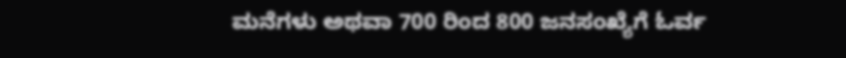ಮನೆಗಳು ಅಥವಾ 700 ರಿಂದ 800 ಜನಸಂಖ್ಯೆಗೆ ಓರ್ವ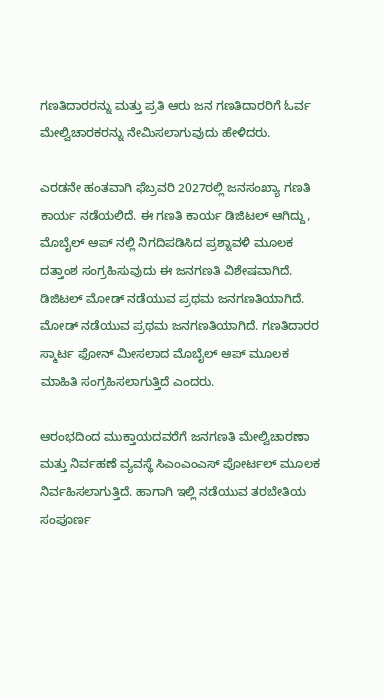ಗಣತಿದಾರರನ್ನು ಮತ್ತು ಪ್ರತಿ ಆರು ಜನ ಗಣತಿದಾರರಿಗೆ ಓರ್ವ ಮೇಲ್ವಿಚಾರಕರನ್ನು ನೇಮಿಸಲಾಗುವುದು ಹೇಳಿದರು.

ಎರಡನೇ ಹಂತವಾಗಿ ಫೆಬ್ರವರಿ 2027ರಲ್ಲಿ ಜನಸಂಖ್ಯಾ ಗಣತಿ ಕಾರ್ಯ ನಡೆಯಲಿದೆ. ಈ ಗಣತಿ ಕಾರ್ಯ ಡಿಜಿಟಲ್ ಆಗಿದ್ದು, ಮೊಬೈಲ್ ಆಪ್ ನಲ್ಲಿ ನಿಗದಿಪಡಿಸಿದ ಪ್ರಶ್ನಾವಳಿ ಮೂಲಕ ದತ್ತಾಂಶ ಸಂಗ್ರಹಿಸುವುದು ಈ ಜನಗಣತಿ ವಿಶೇಷವಾಗಿದೆ. ಡಿಜಿಟಲ್ ಮೋಡ್ ನಡೆಯುವ ಪ್ರಥಮ ಜನಗಣತಿಯಾಗಿದೆ. ಮೋಡ್ ನಡೆಯುವ ಪ್ರಥಮ ಜನಗಣತಿಯಾಗಿದೆ. ಗಣತಿದಾರರ ಸ್ಮಾರ್ಟ ಫೋನ್ ಮೀಸಲಾದ ಮೊಬೈಲ್‌ ಆಪ್ ಮೂಲಕ ಮಾಹಿತಿ ಸಂಗ್ರಹಿಸಲಾಗುತ್ತಿದೆ ಎಂದರು.

ಆರಂಭದಿಂದ ಮುಕ್ತಾಯದವರೆಗೆ ಜನಗಣತಿ ಮೇಲ್ವಿಚಾರಣಾ ಮತ್ತು ನಿರ್ವಹಣೆ ವ್ಯವಸ್ಥೆ ಸಿಎಂಎಂಎಸ್ ಪೋರ್ಟಲ್ ಮೂಲಕ ನಿರ್ವಹಿಸಲಾಗುತ್ತಿದೆ. ಹಾಗಾಗಿ ಇಲ್ಲಿ ನಡೆಯುವ ತರಬೇತಿಯ ಸಂಪೂರ್ಣ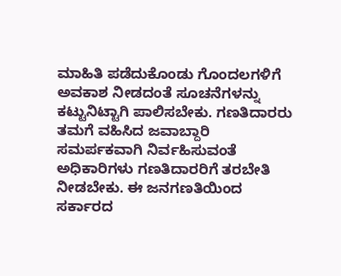ಮಾಹಿತಿ ಪಡೆದುಕೊಂಡು ಗೊಂದಲಗಳಿಗೆ ಅವಕಾಶ ನೀಡದಂತೆ ಸೂಚನೆಗಳನ್ನು ಕಟ್ಟುನಿಟ್ಟಾಗಿ ಪಾಲಿಸಬೇಕು. ಗಣತಿದಾರರು ತಮಗೆ ವಹಿಸಿದ ಜವಾಬ್ದಾರಿ ಸಮರ್ಪಕವಾಗಿ ನಿರ್ವಹಿಸುವಂತೆ ಅಧಿಕಾರಿಗಳು ಗಣತಿದಾರರಿಗೆ ತರಬೇತಿ ನೀಡಬೇಕು. ಈ ಜನಗಣತಿಯಿಂದ ಸರ್ಕಾರದ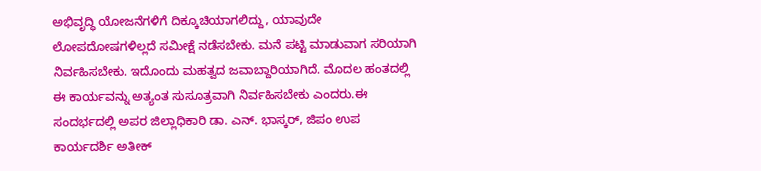ಅಭಿವೃದ್ಧಿ ಯೋಜನೆಗಳಿಗೆ ದಿಕ್ಕೂಚಿಯಾಗಲಿದ್ದು, ಯಾವುದೇ ಲೋಪದೋಷಗಳಿಲ್ಲದೆ ಸಮೀಕ್ಷೆ ನಡೆಸಬೇಕು. ಮನೆ ಪಟ್ಟಿ ಮಾಡುವಾಗ ಸರಿಯಾಗಿ ನಿರ್ವಹಿಸಬೇಕು. ಇದೊಂದು ಮಹತ್ವದ ಜವಾಬ್ದಾರಿಯಾಗಿದೆ. ಮೊದಲ ಹಂತದಲ್ಲಿ ಈ ಕಾರ್ಯವನ್ನು ಅತ್ಯಂತ ಸುಸೂತ್ರವಾಗಿ ನಿರ್ವಹಿಸಬೇಕು ಎಂದರು.ಈ ಸಂದರ್ಭದಲ್ಲಿ ಅಪರ ಜಿಲ್ಲಾಧಿಕಾರಿ ಡಾ. ಎನ್. ಭಾಸ್ಕರ್, ಜಿಪಂ ಉಪ ಕಾರ್ಯದರ್ಶಿ ಅತೀಕ್‌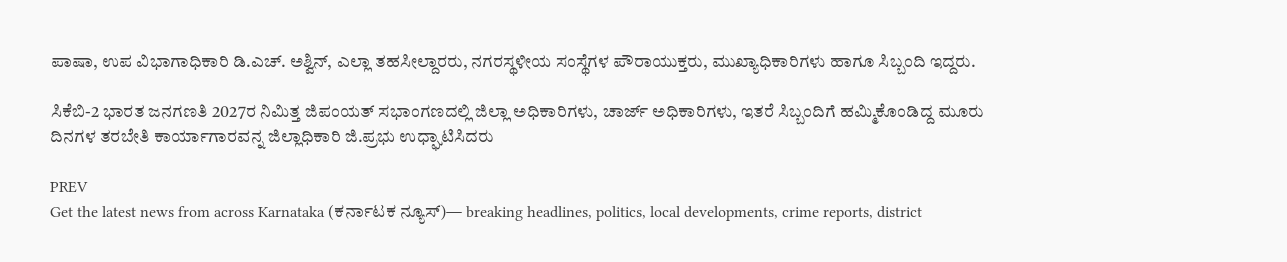ಪಾಷಾ, ಉಪ ವಿಭಾಗಾಧಿಕಾರಿ ಡಿ.ಎಚ್‌. ಅಶ್ವಿನ್, ಎಲ್ಲಾ ತಹಸೀಲ್ದಾರರು, ನಗರಸ್ಥಳೀಯ ಸಂಸ್ಥೆಗಳ ಪೌರಾಯುಕ್ತರು, ಮುಖ್ಯಾಧಿಕಾರಿಗಳು ಹಾಗೂ ಸಿಬ್ಬಂದಿ ಇದ್ದರು.

ಸಿಕೆಬಿ-2 ಭಾರತ ಜನಗಣತಿ 2027ರ ನಿಮಿತ್ತ ಜಿಪಂಯತ್ ಸಭಾಂಗಣದಲ್ಲಿ ಜಿಲ್ಲಾ ಅಧಿಕಾರಿಗಳು, ಚಾರ್ಜ್ ಅಧಿಕಾರಿಗಳು, ಇತರೆ ಸಿಬ್ಬಂದಿಗೆ ಹಮ್ಮಿಕೊಂಡಿದ್ದ ಮೂರು ದಿನಗಳ ತರಬೇತಿ ಕಾರ್ಯಾಗಾರವನ್ನ ಜಿಲ್ಲಾಧಿಕಾರಿ ಜಿ.ಪ್ರಭು ಉಧ್ಘಾಟಿಸಿದರು

PREV
Get the latest news from across Karnataka (ಕರ್ನಾಟಕ ನ್ಯೂಸ್)— breaking headlines, politics, local developments, crime reports, district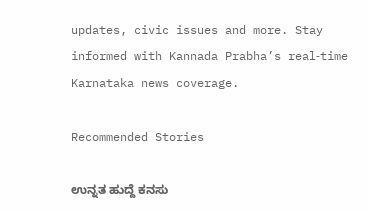updates, civic issues and more. Stay informed with Kannada Prabha’s real‑time Karnataka news coverage.

Recommended Stories

ಉನ್ನತ ಹುದ್ದೆ ಕನಸು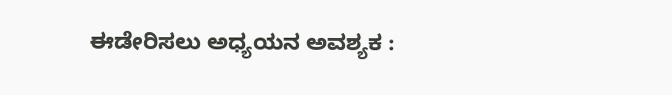ಈಡೇರಿಸಲು ಅಧ್ಯಯನ ಅವಶ್ಯಕ :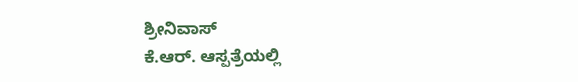ಶ್ರೀನಿವಾಸ್
ಕೆ.ಆರ್. ಆಸ್ಪತ್ರೆಯಲ್ಲಿ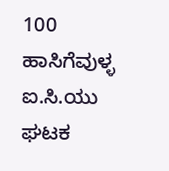100 ಹಾಸಿಗೆವುಳ್ಳ ಐ.ಸಿ.ಯು ಘಟಕ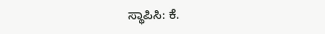ಸ್ಥಾಪಿಸಿ: ಕೆ.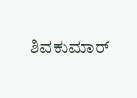ಶಿವಕುಮಾರ್